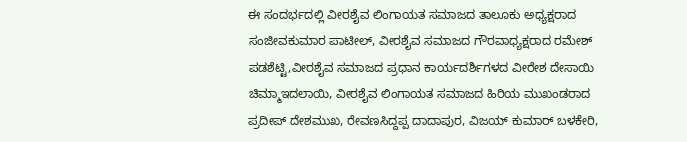ಈ ಸಂದರ್ಭದಲ್ಲಿ ವೀರಶೈವ ಲಿಂಗಾಯತ ಸಮಾಜದ ತಾಲೂಕು ಅಧ್ಯಕ್ಷರಾದ ಸಂಜೀವಕುಮಾರ ಪಾಟೀಲ್, ವೀರಶೈವ ಸಮಾಜದ ಗೌರವಾಧ್ಯಕ್ಷರಾದ ರಮೇಶ್ ಪಡಶೆಟ್ಟಿ,ವೀರಶೈವ ಸಮಾಜದ ಪ್ರಧಾನ ಕಾರ್ಯದರ್ಶಿಗಳದ ವೀರೇಶ ದೇಸಾಯಿ ಚಿಮ್ಮಾಇದಲಾಯಿ, ವೀರಶೈವ ಲಿಂಗಾಯತ ಸಮಾಜದ ಹಿರಿಯ ಮುಖಂಡರಾದ ಪ್ರದೀಪ್ ದೇಶಮುಖ, ರೇವಣಸಿದ್ದಪ್ಪ ದಾದಾಪುರ, ವಿಜಯ್ ಕುಮಾರ್ ಬಳಕೇರಿ,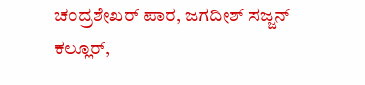ಚಂದ್ರಶೇಖರ್ ಪಾರ, ಜಗದೀಶ್ ಸಜ್ಜನ್ ಕಲ್ಲೂರ್,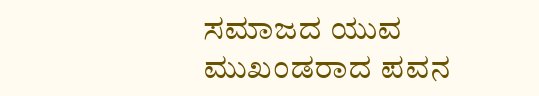ಸಮಾಜದ ಯುವ ಮುಖಂಡರಾದ ಪವನ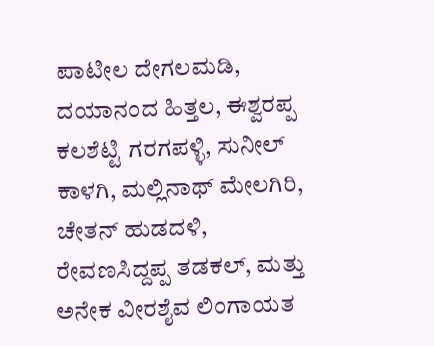ಪಾಟೀಲ ದೇಗಲಮಡಿ, ದಯಾನಂದ ಹಿತ್ತಲ, ಈಶ್ವರಪ್ಪ ಕಲಶೆಟ್ಟಿ ಗರಗಪಳ್ಳಿ, ಸುನೀಲ್ ಕಾಳಗಿ, ಮಲ್ಲಿನಾಥ್ ಮೇಲಗಿರಿ, ಚೇತನ್ ಹುಡದಳಿ, ರೇವಣಸಿದ್ದಪ್ಪ ತಡಕಲ್, ಮತ್ತು ಅನೇಕ ವೀರಶೈವ ಲಿಂಗಾಯತ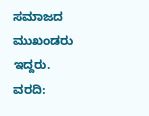ಸಮಾಜದ ಮುಖಂಡರು ಇದ್ದರು.
ವರದಿ: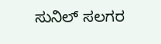ಸುನಿಲ್ ಸಲಗರ